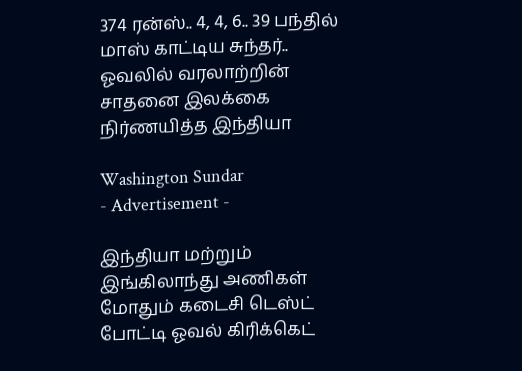374 ரன்ஸ்.. 4, 4, 6.. 39 பந்தில் மாஸ் காட்டிய சுந்தர்.. ஓவலில் வரலாற்றின் சாதனை இலக்கை நிர்ணயித்த இந்தியா

Washington Sundar
- Advertisement -

இந்தியா மற்றும் இங்கிலாந்து அணிகள் மோதும் கடைசி டெஸ்ட் போட்டி ஓவல் கிரிக்கெட்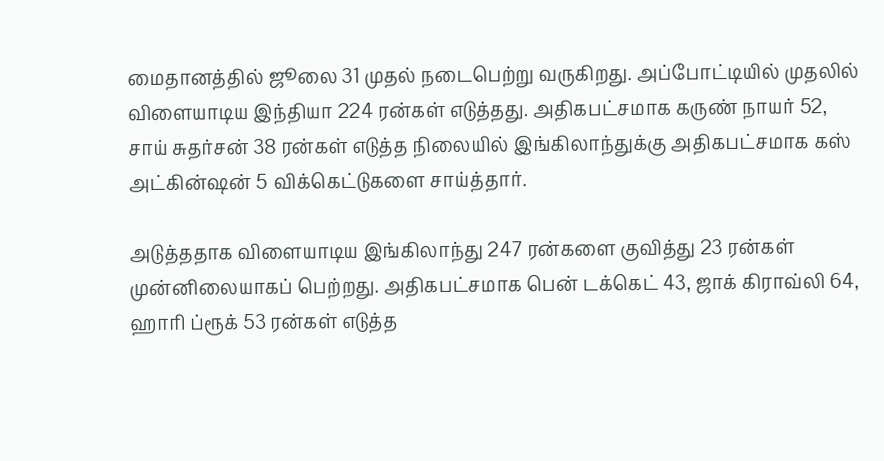மைதானத்தில் ஜூலை 31 முதல் நடைபெற்று வருகிறது. அப்போட்டியில் முதலில் விளையாடிய இந்தியா 224 ரன்கள் எடுத்தது. அதிகபட்சமாக கருண் நாயர் 52, சாய் சுதர்சன் 38 ரன்கள் எடுத்த நிலையில் இங்கிலாந்துக்கு அதிகபட்சமாக கஸ் அட்கின்ஷன் 5 விக்கெட்டுகளை சாய்த்தார்.

அடுத்ததாக விளையாடிய இங்கிலாந்து 247 ரன்களை குவித்து 23 ரன்கள் முன்னிலையாகப் பெற்றது. அதிகபட்சமாக பென் டக்கெட் 43, ஜாக் கிராவ்லி 64, ஹாரி ப்ரூக் 53 ரன்கள் எடுத்த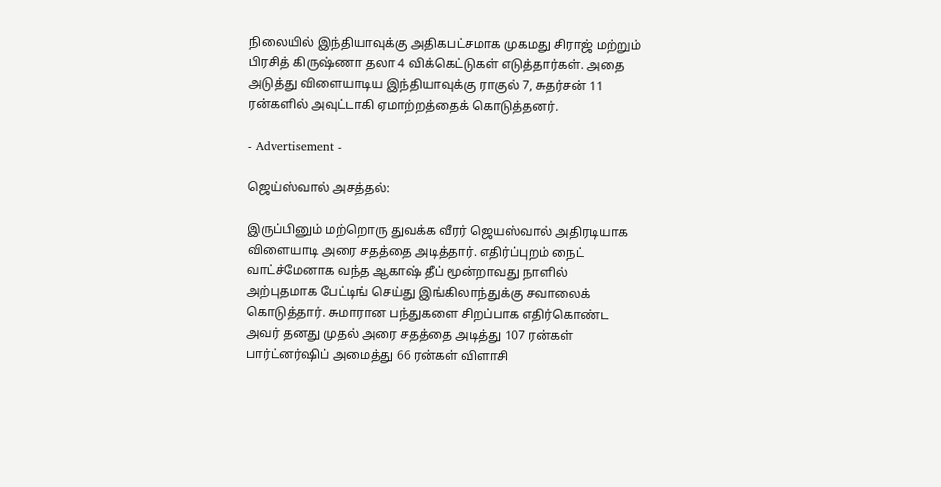நிலையில் இந்தியாவுக்கு அதிகபட்சமாக முகமது சிராஜ் மற்றும் பிரசித் கிருஷ்ணா தலா 4 விக்கெட்டுகள் எடுத்தார்கள். அதை அடுத்து விளையாடிய இந்தியாவுக்கு ராகுல் 7, சுதர்சன் 11 ரன்களில் அவுட்டாகி ஏமாற்றத்தைக் கொடுத்தனர்.

- Advertisement -

ஜெய்ஸ்வால் அசத்தல்:

இருப்பினும் மற்றொரு துவக்க வீரர் ஜெயஸ்வால் அதிரடியாக விளையாடி அரை சதத்தை அடித்தார். எதிர்ப்புறம் நைட் வாட்ச்மேனாக வந்த ஆகாஷ் தீப் மூன்றாவது நாளில் அற்புதமாக பேட்டிங் செய்து இங்கிலாந்துக்கு சவாலைக் கொடுத்தார். சுமாரான பந்துகளை சிறப்பாக எதிர்கொண்ட அவர் தனது முதல் அரை சதத்தை அடித்து 107 ரன்கள் பார்ட்னர்ஷிப் அமைத்து 66 ரன்கள் விளாசி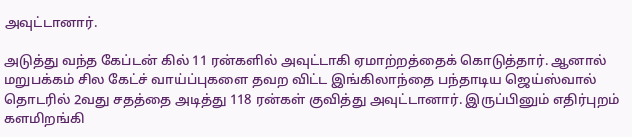அவுட்டானார்.

அடுத்து வந்த கேப்டன் கில் 11 ரன்களில் அவுட்டாகி ஏமாற்றத்தைக் கொடுத்தார். ஆனால் மறுபக்கம் சில கேட்ச் வாய்ப்புகளை தவற விட்ட இங்கிலாந்தை பந்தாடிய ஜெய்ஸ்வால் தொடரில் 2வது சதத்தை அடித்து 118 ரன்கள் குவித்து அவுட்டானார். இருப்பினும் எதிர்புறம் களமிறங்கி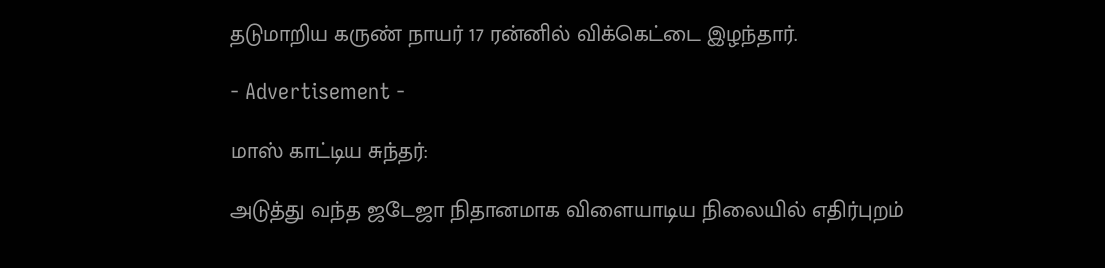தடுமாறிய கருண் நாயர் 17 ரன்னில் விக்கெட்டை இழந்தார்.

- Advertisement -

மாஸ் காட்டிய சுந்தர்:

அடுத்து வந்த ஜடேஜா நிதானமாக விளையாடிய நிலையில் எதிர்புறம்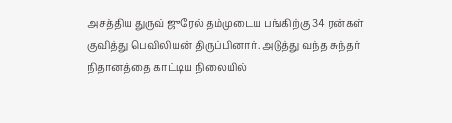அசத்திய துருவ் ஜுரேல் தம்முடைய பங்கிற்கு 34 ரன்கள் குவித்து பெவிலியன் திருப்பினார். அடுத்து வந்த சுந்தர் நிதானத்தை காட்டிய நிலையில்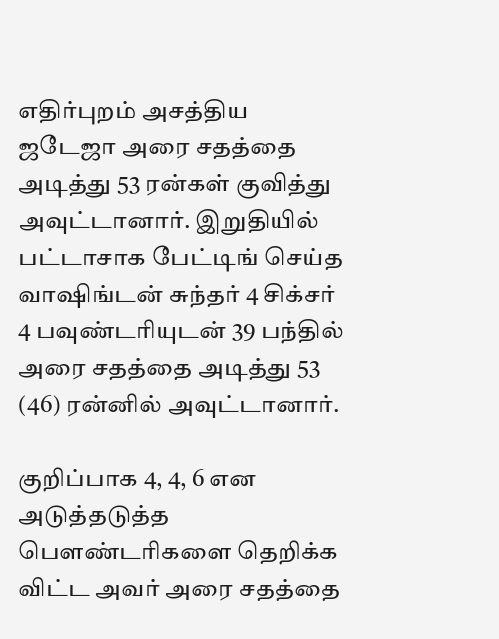எதிர்புறம் அசத்திய ஜடேஜா அரை சதத்தை அடித்து 53 ரன்கள் குவித்து அவுட்டானார். இறுதியில் பட்டாசாக பேட்டிங் செய்த வாஷிங்டன் சுந்தர் 4 சிக்சர் 4 பவுண்டரியுடன் 39 பந்தில் அரை சதத்தை அடித்து 53 (46) ரன்னில் அவுட்டானார்.

குறிப்பாக 4, 4, 6 என அடுத்தடுத்த பௌண்டரிகளை தெறிக்க விட்ட அவர் அரை சதத்தை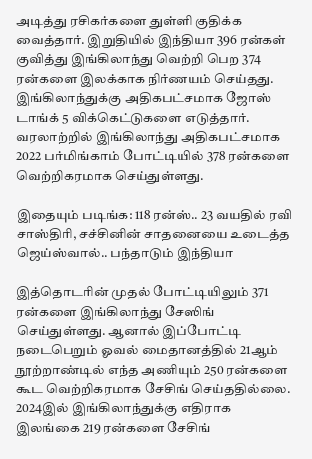அடித்து ரசிகர்களை துள்ளி குதிக்க வைத்தார். இறுதியில் இந்தியா 396 ரன்கள் குவித்து இங்கிலாந்து வெற்றி பெற 374 ரன்களை இலக்காக நிர்ணயம் செய்தது. இங்கிலாந்துக்கு அதிகபட்சமாக ஜோஸ் டாங்க் 5 விக்கெட்டுகளை எடுத்தார். வரலாற்றில் இங்கிலாந்து அதிகபட்சமாக 2022 பர்மிங்காம் போட்டியில் 378 ரன்களை வெற்றிகரமாக செய்துள்ளது.

இதையும் படிங்க: 118 ரன்ஸ்.. 23 வயதில் ரவி சாஸ்திரி, சச்சினின் சாதனையை உடைத்த ஜெய்ஸ்வால்.. பந்தாடும் இந்தியா

இத்தொடரின் முதல் போட்டியிலும் 371 ரன்களை இங்கிலாந்து சேஸிங் செய்துள்ளது. ஆனால் இப்போட்டி நடைபெறும் ஓவல் மைதானத்தில் 21ஆம் நூற்றாண்டில் எந்த அணியும் 250 ரன்களை கூட வெற்றிகரமாக சேசிங் செய்ததில்லை. 2024இல் இங்கிலாந்துக்கு எதிராக இலங்கை 219 ரன்களை சேசிங்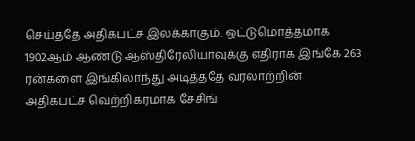செய்ததே அதிகபட்ச இலக்காகும். ஒட்டுமொத்தமாக 1902ஆம் ஆண்டு ஆஸ்திரேலியாவுக்கு எதிராக இங்கே 263 ரன்களை இங்கிலாந்து அடித்ததே வரலாற்றின் அதிகபட்ச வெற்றிகரமாக சேசிங்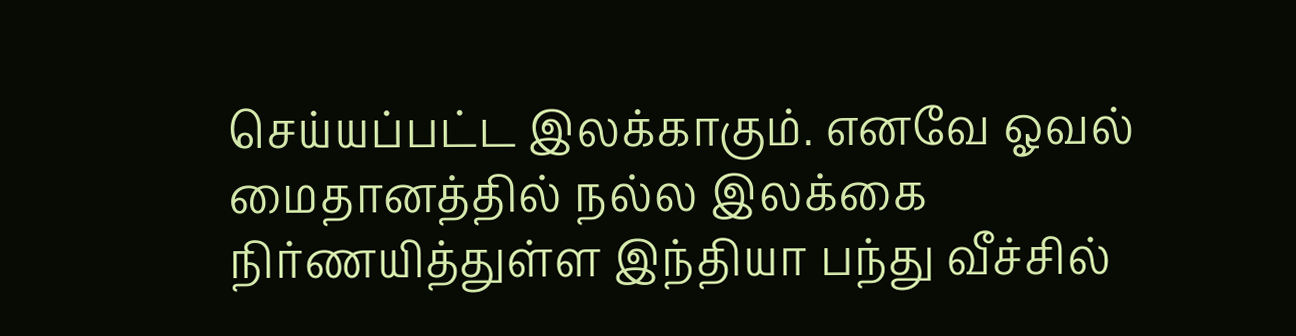செய்யப்பட்ட இலக்காகும். எனவே ஓவல் மைதானத்தில் நல்ல இலக்கை நிர்ணயித்துள்ள இந்தியா பந்து வீச்சில்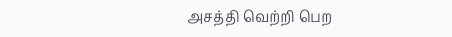அசத்தி வெற்றி பெற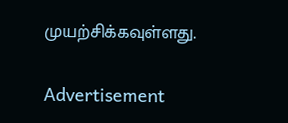முயற்சிக்கவுள்ளது.

Advertisement